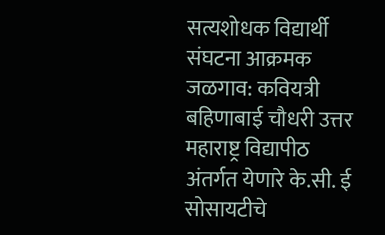सत्यशोधक विद्यार्थी संघटना आक्रमक
जळगाव: कवियत्री बहिणाबाई चौधरी उत्तर महाराष्ट्र विद्यापीठ अंतर्गत येणारे के.सी. ई सोसायटीचे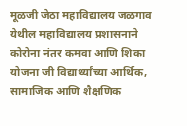मूळजी जेठा महाविद्यालय जळगाव येथील महाविद्यालय प्रशासनाने कोरोना नंतर कमवा आणि शिका योजना जी विद्यार्थ्यांच्या आर्थिक, सामाजिक आणि शैक्षणिक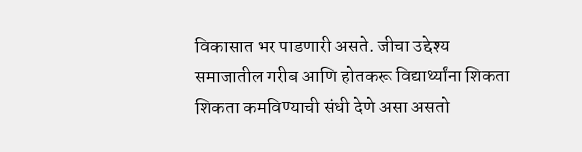विकासात भर पाडणारी असते. जीचा उद्देश्य समाजातील गरीब आणि होतकरू विद्यार्थ्यांना शिकता शिकता कमविण्याची संधी देणे असा असतो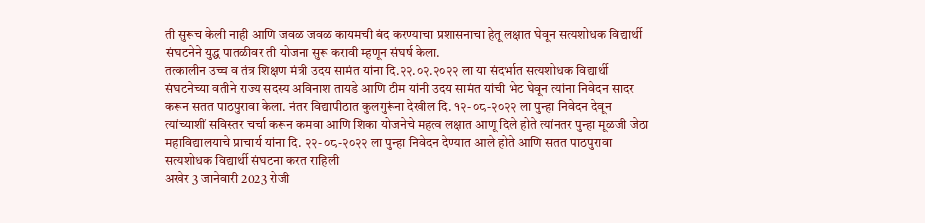ती सुरूच केली नाही आणि जवळ जवळ कायमची बंद करण्याचा प्रशासनाचा हेतू लक्षात घेवून सत्यशोधक विद्यार्थी संघटनेने युद्ध पातळीवर ती योजना सुरू करावी म्हणून संघर्ष केला.
तत्कालीन उच्च व तंत्र शिक्षण मंत्री उदय सामंत यांना दि.२२.०२.२०२२ ला या संदर्भात सत्यशोधक विद्यार्थी संघटनेच्या वतीने राज्य सदस्य अविनाश तायडे आणि टीम यांनी उदय सामंत यांची भेट घेवून त्यांना निवेदन सादर करून सतत पाठपुरावा केला. नंतर विद्यापीठात कुलगुरूंना देखील दि. १२-०८-२०२२ ला पुन्हा निवेदन देवून त्यांच्याशीं सविस्तर चर्चा करून कमवा आणि शिका योजनेचे महत्व लक्षात आणू दिले होते त्यांनतर पुन्हा मूळजी जेठा महाविद्यालयाचे प्राचार्य यांना दि. २२-०८-२०२२ ला पुन्हा निवेदन देण्यात आले होते आणि सतत पाठपुरावा सत्यशोधक विद्यार्थी संघटना करत राहिली
अखेर 3 जानेवारी 2023 रोजी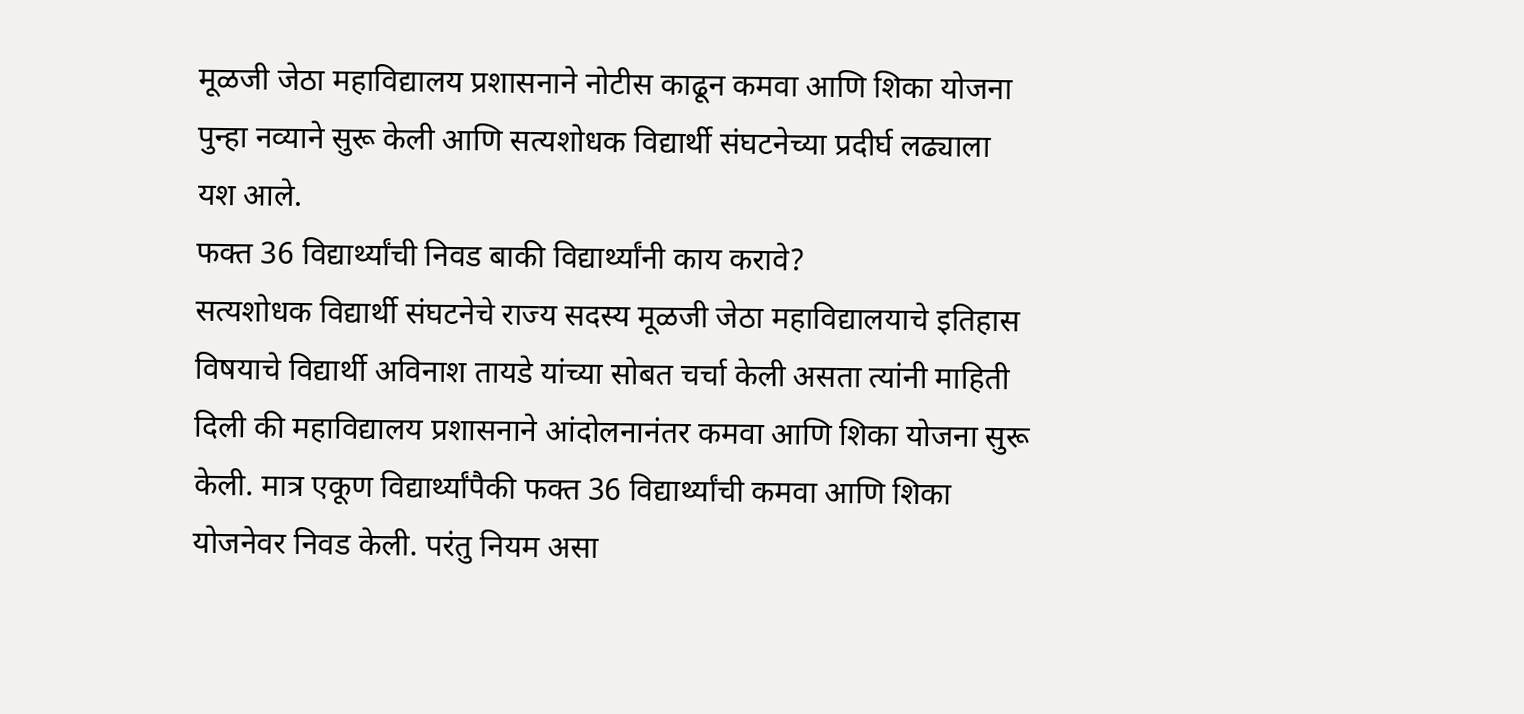मूळजी जेठा महाविद्यालय प्रशासनाने नोटीस काढून कमवा आणि शिका योजना पुन्हा नव्याने सुरू केली आणि सत्यशोधक विद्यार्थी संघटनेच्या प्रदीर्घ लढ्याला यश आले.
फक्त 36 विद्यार्थ्यांची निवड बाकी विद्यार्थ्यांनी काय करावे?
सत्यशोधक विद्यार्थी संघटनेचे राज्य सदस्य मूळजी जेठा महाविद्यालयाचे इतिहास विषयाचे विद्यार्थी अविनाश तायडे यांच्या सोबत चर्चा केली असता त्यांनी माहिती दिली की महाविद्यालय प्रशासनाने आंदोलनानंतर कमवा आणि शिका योजना सुरू केली. मात्र एकूण विद्यार्थ्यांपैकी फक्त 36 विद्यार्थ्यांची कमवा आणि शिका योजनेवर निवड केली. परंतु नियम असा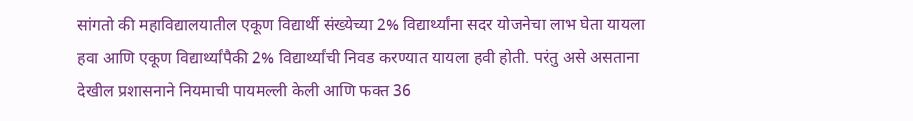सांगतो की महाविद्यालयातील एकूण विद्यार्थी संख्येच्या 2% विद्यार्थ्यांना सदर योजनेचा लाभ घेता यायला हवा आणि एकूण विद्यार्थ्यांपैकी 2% विद्यार्थ्यांची निवड करण्यात यायला हवी होती. परंतु असे असताना देखील प्रशासनाने नियमाची पायमल्ली केली आणि फक्त 36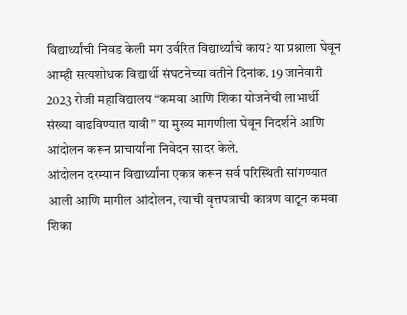विद्यार्थ्यांची निवड केली मग उर्वरित विद्यार्थ्यांचे काय? या प्रश्नाला घेवून आम्ही सत्यशोधक विद्यार्थी संघटनेच्या वतीने दिनांक. 19 जानेवारी 2023 रोजी महाविद्यालय “कमवा आणि शिका योजनेची लाभार्थी संख्या वाढविण्यात यावी” या मुख्य मागणीला घेवून निदर्शने आणि आंदोलन करून प्राचार्यांना निवेदन सादर केले.
आंदोलन दरम्यान विद्यार्थ्यांना एकत्र करून सर्व परिस्थिती सांगण्यात आली आणि मागील आंदोलन, त्याची वृत्तपत्राची कात्रण वाटून कमवा शिका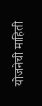योजनेची माहिती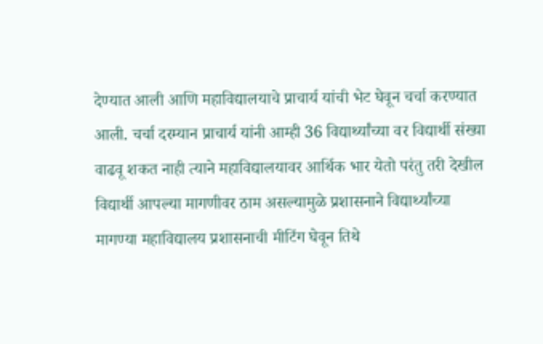देण्यात आली आणि महाविद्यालयाचे प्राचार्य यांची भेट घेवून चर्चा करण्यात आली. चर्चा दरम्यान प्राचार्य यांनी आम्ही 36 विद्यार्थ्यांच्या वर विद्यार्थी संख्या वाढवू शकत नाही त्याने महाविद्यालयावर आर्थिक भार येतो परंतु तरी देखील विद्यार्थी आपल्या मागणीवर ठाम असल्यामुळे प्रशासनाने विद्यार्थ्यांच्या मागण्या महाविद्यालय प्रशासनाची मीटिंग घेवून तिथे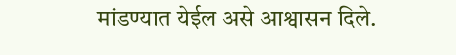मांडण्यात येईल असे आश्वासन दिले.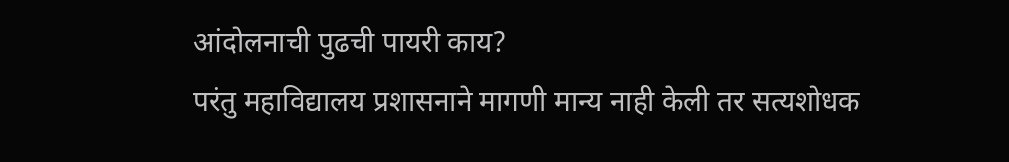आंदोलनाची पुढची पायरी काय?
परंतु महाविद्यालय प्रशासनाने मागणी मान्य नाही केली तर सत्यशोधक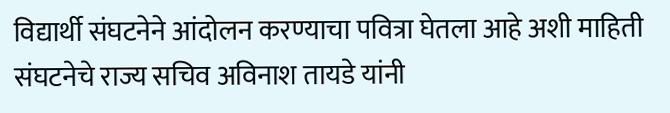विद्यार्थी संघटनेने आंदोलन करण्याचा पवित्रा घेतला आहे अशी माहिती संघटनेचे राज्य सचिव अविनाश तायडे यांनी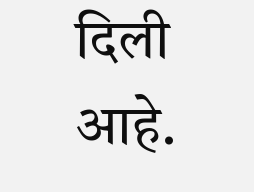दिली आहे.